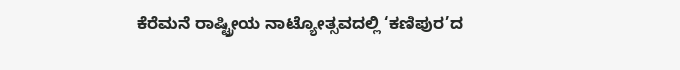ಕೆರೆಮನೆ ರಾಷ್ಟ್ರೀಯ ನಾಟ್ಯೋತ್ಸವದಲ್ಲಿ ‘ಕಣಿಪುರ’ದ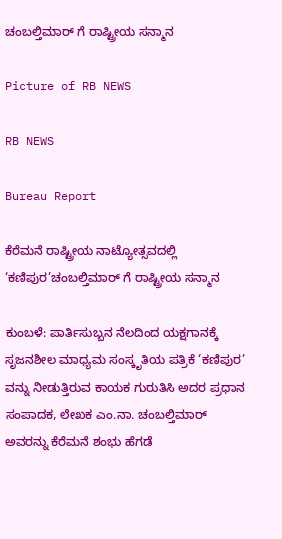ಚಂಬಲ್ತಿಮಾರ್ ಗೆ ರಾಷ್ಟ್ರೀಯ ಸನ್ಮಾನ

Picture of RB NEWS

RB NEWS

Bureau Report

ಕೆರೆಮನೆ ರಾಷ್ಟ್ರೀಯ ನಾಟ್ಯೋತ್ಸವದಲ್ಲಿ ‘ಕಣಿಪುರ’ಚಂಬಲ್ತಿಮಾರ್ ಗೆ ರಾಷ್ಟ್ರೀಯ ಸನ್ಮಾನ

ಕುಂಬಳೆ: ಪಾರ್ತಿಸುಬ್ಬನ ನೆಲದಿಂದ ಯಕ್ಷಗಾನಕ್ಕೆ ಸೃಜನಶೀಲ ಮಾಧ್ಯಮ ಸಂಸ್ಕೃತಿಯ ಪತ್ರಿಕೆ ‘ಕಣಿಪುರ’ ವನ್ನು ನೀಡುತ್ತಿರುವ ಕಾಯಕ ಗುರುತಿಸಿ ಅದರ ಪ್ರಧಾನ ಸಂಪಾದಕ, ಲೇಖಕ ಎಂ.ನಾ. ಚಂಬಲ್ತಿಮಾರ್ ಅವರನ್ನು ಕೆರೆಮನೆ ಶಂಭು ಹೆಗಡೆ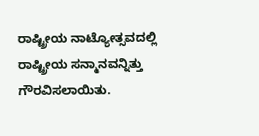ರಾಷ್ಟ್ರೀಯ ನಾಟ್ಯೋತ್ಸವದಲ್ಲಿ ರಾಷ್ಟ್ರೀಯ ಸನ್ಮಾನವನ್ನಿತ್ತು ಗೌರವಿಸಲಾಯಿತು.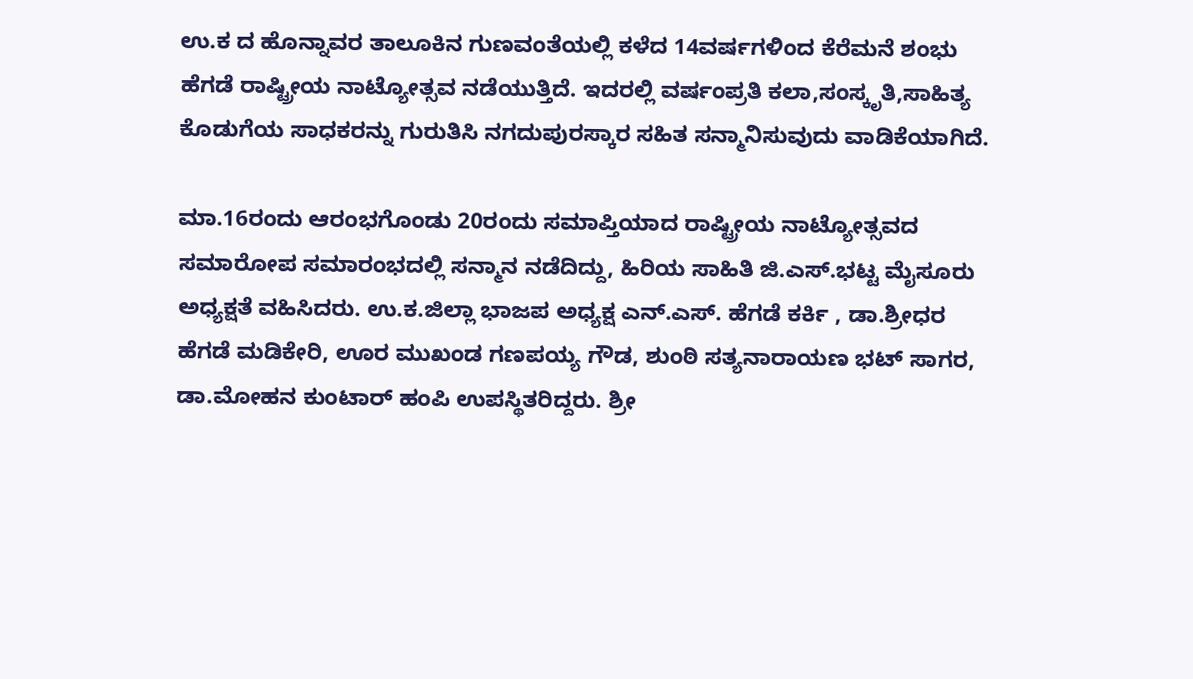ಉ.ಕ ದ ಹೊನ್ನಾವರ ತಾಲೂಕಿನ ಗುಣವಂತೆಯಲ್ಲಿ ಕಳೆದ 14ವರ್ಷಗಳಿಂದ ಕೆರೆಮನೆ ಶಂಭು ಹೆಗಡೆ ರಾಷ್ಟ್ರೀಯ ನಾಟ್ಯೋತ್ಸವ ನಡೆಯುತ್ತಿದೆ. ಇದರಲ್ಲಿ ವರ್ಷಂಪ್ರತಿ ಕಲಾ,ಸಂಸ್ಕೃತಿ,ಸಾಹಿತ್ಯ ಕೊಡುಗೆಯ ಸಾಧಕರನ್ನು ಗುರುತಿಸಿ ನಗದುಪುರಸ್ಕಾರ ಸಹಿತ ಸನ್ಮಾನಿಸುವುದು ವಾಡಿಕೆಯಾಗಿದೆ.

ಮಾ.16ರಂದು ಆರಂಭಗೊಂಡು 20ರಂದು ಸಮಾಪ್ತಿಯಾದ ರಾಷ್ಟ್ರೀಯ ನಾಟ್ಯೋತ್ಸವದ ಸಮಾರೋಪ ಸಮಾರಂಭದಲ್ಲಿ ಸನ್ಮಾನ ನಡೆದಿದ್ದು, ಹಿರಿಯ ಸಾಹಿತಿ ಜಿ.ಎಸ್.ಭಟ್ಟ ಮೈಸೂರು ಅಧ್ಯಕ್ಷತೆ ವಹಿಸಿದರು. ಉ.ಕ.ಜಿಲ್ಲಾ ಭಾಜಪ ಅಧ್ಯಕ್ಷ ಎನ್.ಎಸ್. ಹೆಗಡೆ ಕರ್ಕಿ , ಡಾ.ಶ್ರೀಧರ ಹೆಗಡೆ ಮಡಿಕೇರಿ, ಊರ ಮುಖಂಡ ಗಣಪಯ್ಯ ಗೌಡ, ಶುಂಠಿ ಸತ್ಯನಾರಾಯಣ ಭಟ್ ಸಾಗರ, ಡಾ.ಮೋಹನ ಕುಂಟಾರ್ ಹಂಪಿ ಉಪಸ್ಥಿತರಿದ್ದರು. ಶ್ರೀ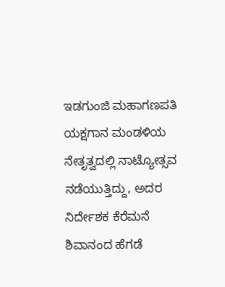ಇಡಗುಂಜಿ ಮಹಾಗಣಪತಿ ಯಕ್ಷಗಾನ ಮಂಡಳಿಯ ನೇತೃತ್ವದಲ್ಲಿ ನಾಟ್ಯೋತ್ಸವ ನಡೆಯುತ್ತಿದ್ದು, ಅದರ ನಿರ್ದೇಶಕ ಕೆರೆಮನೆ ಶಿವಾನಂದ ಹೆಗಡೆ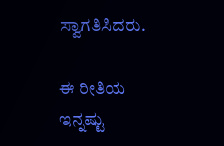ಸ್ವಾಗತಿಸಿದರು.

ಈ ರೀತಿಯ ಇನ್ನಷ್ಟು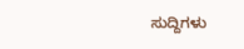ಸುದ್ದಿಗಳು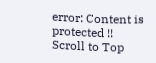error: Content is protected !!
Scroll to Top